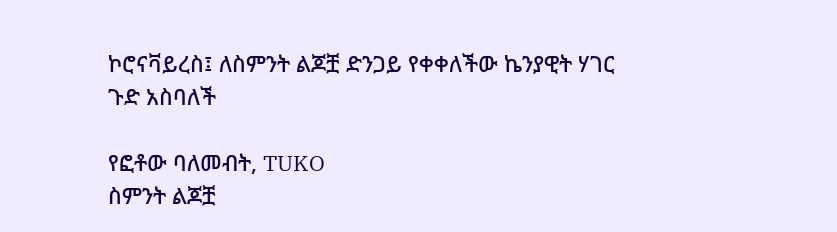ኮሮናቫይረስ፤ ለስምንት ልጆቿ ድንጋይ የቀቀለችው ኬንያዊት ሃገር ጉድ አስባለች

የፎቶው ባለመብት, TUKO
ስምንት ልጆቿ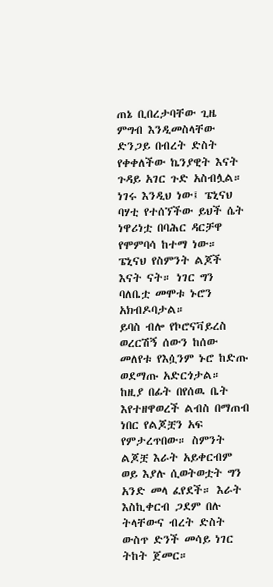ጠኔ ቢበረታባቸው ጊዜ ምግብ እንዲመስላቸው ድንጋይ በብረት ድስት የቀቀለችው ኬንያዊት እናት ጉዳይ አገር ጉድ አስብሏል።
ነገሩ እንዲህ ነው፤ ፔኒናህ ባሃቲ የተሰኘችው ይህች ሴት ነዋሪነቷ በባሕር ዳርቻዋ የሞምባሳ ከተማ ነው። ፔኒናህ የስምንት ልጆች እናት ናት። ነገር ግን ባለቤቷ መሞቱ ኑሮን አክብዶባታል።
ይባስ ብሎ የኮሮናቫይረስ ወረርሽኝ ሰውን ከሰው መለየቱ የእሷንም ኑሮ ከድጡ ወደማጡ አድርጎታል።
ከዚያ በፊት በየሰዉ ቤት እየተዘዋወረች ልብስ በማጠብ ነበር የልጆቿን አፍ የምታረጥበው። ስምንት ልጆቿ እራት አይቀርብም ወይ እያሉ ሲወትወቷት ግን አንድ መላ ፈየደች። እራት እስኪቀርብ ጋደም በሉ ትላቸውና ብረት ድስት ውስጥ ድንች መሳይ ነገር ትከት ጀመር።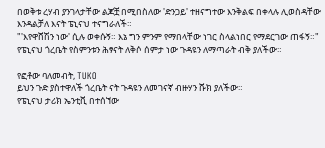በወቅቱ ረሃብ ያንገላታቸው ልጆቿ በሚበስለው 'ድንጋይ' ተዘናግተው እንቅልፍ በቀላሉ ሊወስዳቸው እንዳልቻለ እናት ፔኒናህ ተናግራለች።
"'እየዋሸሽን ነው' ሲሉ ወቀሱኝ። እኔ ግን ምንም የማበላቸው ነገር ስላልነበር የማደርገው ጠፋኝ።"
የፔኒናህ ጎረቤት የስምንቱን ሕፃናት ለቅሶ ሰምታ ነው ጉዳዩን ለማጣራት ብቅ ያለችው።

የፎቶው ባለመብት, TUKO
ይህን ጉድ ያስተዋለች ጎረቤት ናት ጉዳዩን ለመገናኛ ብዙሃን ሹክ ያለችው።
የፔኒናህ ታሪክ ኤንቲቪ በተሰኘው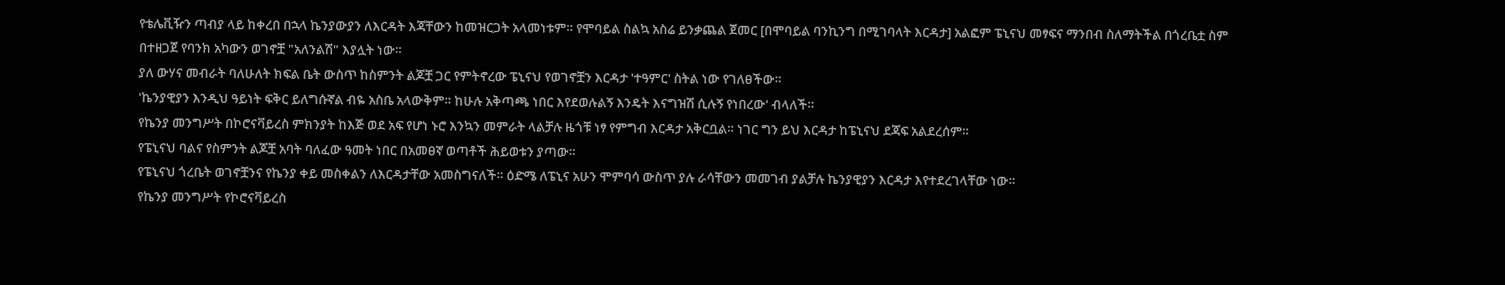የቴሌቪዥን ጣብያ ላይ ከቀረበ በኋላ ኬንያውያን ለእርዳት እጃቸውን ከመዝርጋት አላመነቱም። የሞባይል ስልኳ አስሬ ይንቃጨል ጀመር [በሞባይል ባንኪንግ በሚገባላት እርዳታ] አልፎም ፔኒናህ መፃፍና ማንበብ ስለማትችል በጎረቤቷ ስም በተዘጋጀ የባንክ አካውን ወገኖቿ "አለንልሽ" እያሏት ነው።
ያለ ውሃና መብራት ባለሁለት ክፍል ቤት ውስጥ ከስምንት ልጆቿ ጋር የምትኖረው ፔኒናህ የወገኖቿን እርዳታ 'ተዓምር' ስትል ነው የገለፀችው።
'ኬንያዊያን እንዲህ ዓይነት ፍቅር ይለግሱኛል ብዬ አስቤ አላውቅም። ከሁሉ አቅጣጫ ነበር እየደወሉልኝ እንዴት እናግዝሽ ሲሉኝ የነበረው' ብላለች።
የኬንያ መንግሥት በኮሮናቫይረስ ምክንያት ከእጅ ወደ አፍ የሆነ ኑሮ እንኳን መምራት ላልቻሉ ዜጎቹ ነፃ የምግብ እርዳታ አቅርቧል። ነገር ግን ይህ እርዳታ ከፔኒናህ ደጃፍ አልደረሰም።
የፔኒናህ ባልና የስምንት ልጆቿ አባት ባለፈው ዓመት ነበር በአመፀኛ ወጣቶች ሕይወቱን ያጣው።
የፔኒናህ ጎረቤት ወገኖቿንና የኬንያ ቀይ መስቀልን ለእርዳታቸው አመስግናለች። ዕድሜ ለፔኒና አሁን ሞምባሳ ውስጥ ያሉ ራሳቸውን መመገብ ያልቻሉ ኬንያዊያን እርዳታ እየተደረገላቸው ነው።
የኬንያ መንግሥት የኮሮናቫይረስ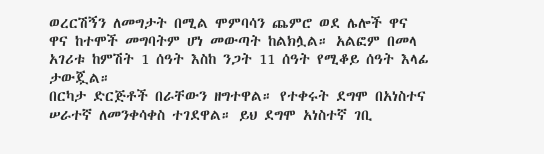ወረርሽኝን ለመግታት በሚል ሞምባሳን ጨምሮ ወደ ሌሎች ዋና ዋና ከተሞች መግባትም ሆነ መውጣት ከልክሏል። አልፎም በመላ አገሪቱ ከምሽት 1 ሰዓት እስከ ንጋት 11 ሰዓት የሚቆይ ሰዓት እላፊ ታውጇል።
በርካታ ድርጅቶች በራቸውን ዘግተዋል። የተቀሩት ደግሞ በአነስተና ሠራተኛ ለመንቀሳቀስ ተገደዋል። ይህ ደግሞ አነስተኛ ገቢ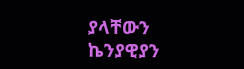ያላቸውን ኬንያዊያን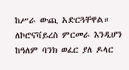ከሥራ ውጪ አድርጓቸዋል።
ለኮሮናቫይረስ ምርመራ እንዲሆን ከዓለም ባንክ ወፈር ያለ ዶላር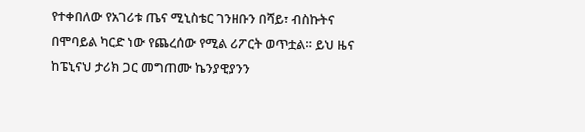የተቀበለው የአገሪቱ ጤና ሚኒስቴር ገንዘቡን በሻይ፣ ብስኩትና በሞባይል ካርድ ነው የጨረሰው የሚል ሪፖርት ወጥቷል። ይህ ዜና ከፔኒናህ ታሪክ ጋር መግጠሙ ኬንያዊያንን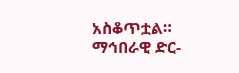አስቆጥቷል።
ማኅበራዊ ድር-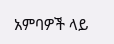አምባዎች ላይ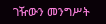ገዥውን መንግሥት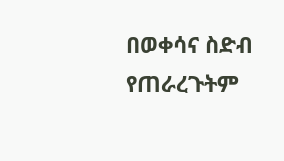በወቀሳና ስድብ የጠራረጉትም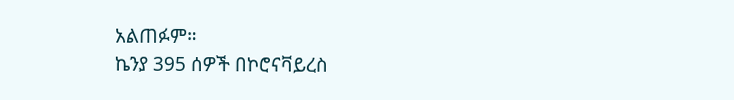አልጠፉም።
ኬንያ 395 ሰዎች በኮሮናቫይረስ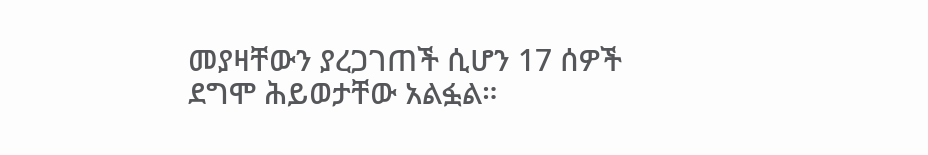መያዛቸውን ያረጋገጠች ሲሆን 17 ሰዎች ደግሞ ሕይወታቸው አልፏል።